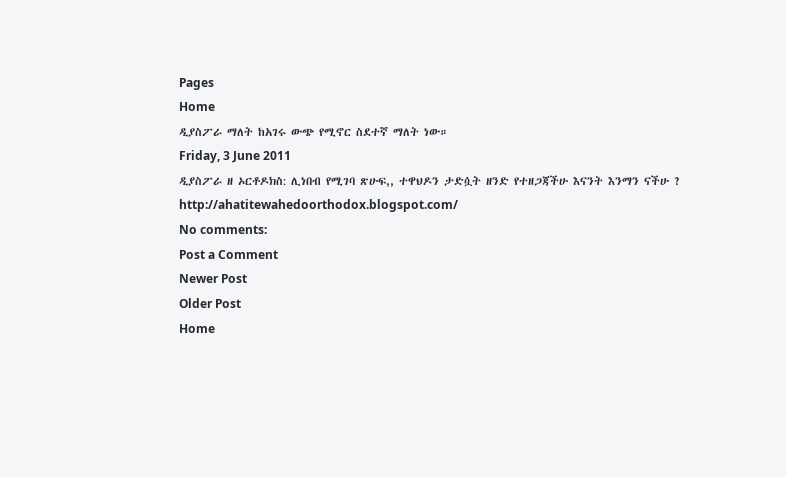Pages
Home
ዲያስፖራ ማለት ከአገሩ ውጭ የሚኖር ስደተኛ ማለት ነው።
Friday, 3 June 2011
ዲያስፖራ ዘ ኦርቶዶክስ: ሊነበብ የሚገባ ጽሁፍ,, ተዋህዶን ታድሷት ዘንድ የተዘጋጃችሁ እናንት እንማን ናችሁ ?
http://ahatitewahedoorthodox.blogspot.com/
No comments:
Post a Comment
Newer Post
Older Post
Home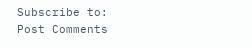Subscribe to:
Post Comments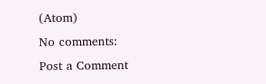(Atom)
No comments:
Post a Comment